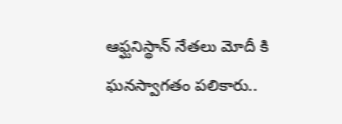ఆఫ్ఘనిస్థాన్ నేతలు మోదీ కి ఘనస్వాగతం పలికారు..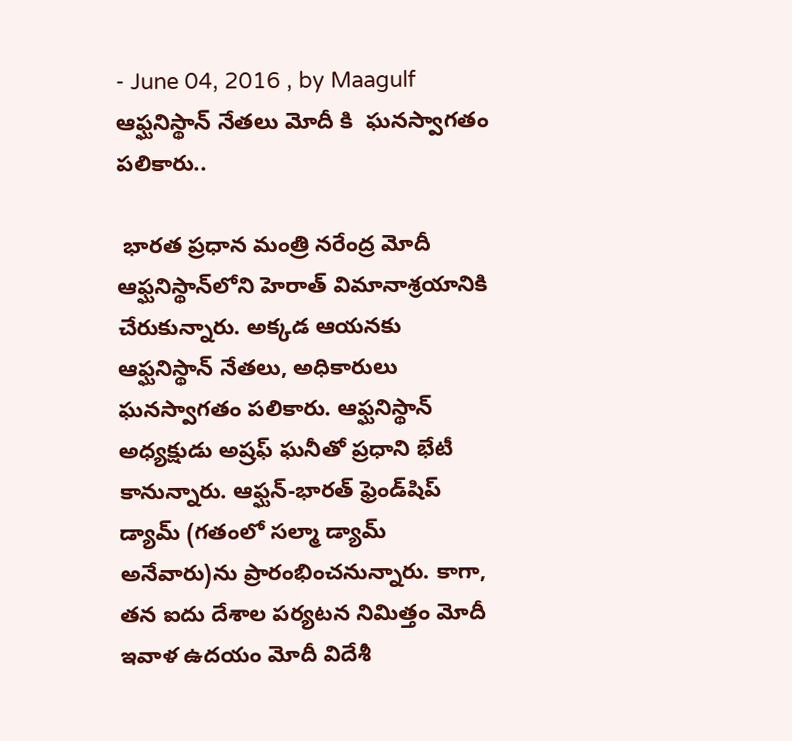- June 04, 2016 , by Maagulf
ఆఫ్ఘనిస్థాన్ నేతలు మోదీ కి  ఘనస్వాగతం పలికారు..

 భారత ప్రధాన మంత్రి నరేంద్ర మోదీ ఆఫ్ఘనిస్థాన్‌లోని హెరాత్ విమానాశ్రయానికి చేరుకున్నారు. అక్కడ ఆయనకు ఆఫ్ఘనిస్థాన్ నేతలు, అధికారులు ఘనస్వాగతం పలికారు. ఆఫ్ఘనిస్థాన్ అధ్యక్షుడు అష్రఫ్ ఘనీతో ప్రధాని భేటీ కానున్నారు. ఆఫ్ఘన్-భారత్ ఫ్రెండ్‌షిప్ డ్యామ్ (గతంలో సల్మా డ్యామ్ అనేవారు)ను ప్రారంభించనున్నారు. కాగా, తన ఐదు దేశాల పర్యటన నిమిత్తం మోదీ ఇవాళ ఉదయం మోదీ విదేశీ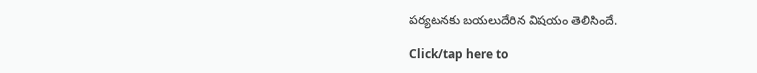పర్యటనకు బయలుదేరిన విషయం తెలిసిందే.

Click/tap here to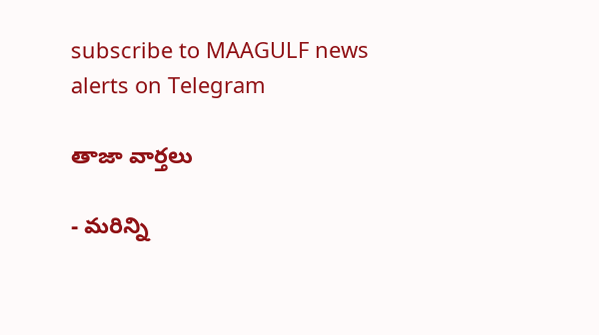subscribe to MAAGULF news alerts on Telegram

తాజా వార్తలు

- మరిన్ని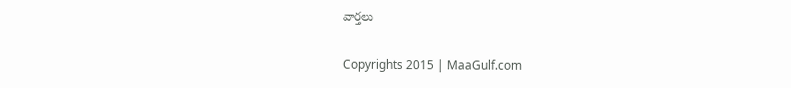వార్తలు

Copyrights 2015 | MaaGulf.com